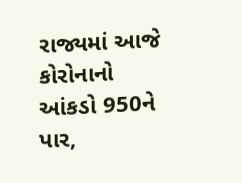રાજ્યમાં આજે કોરોનાનો આંકડો 950ને પાર,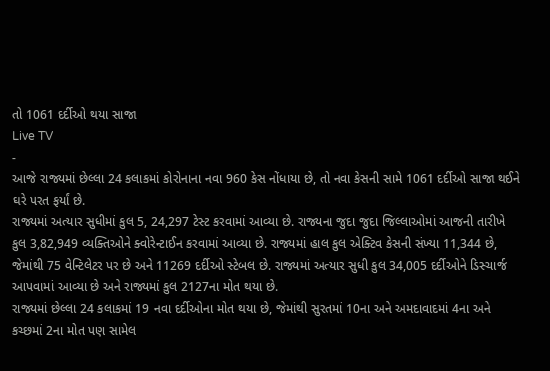તો 1061 દર્દીઓ થયા સાજા
Live TV
-
આજે રાજ્યમાં છેલ્લા 24 કલાકમાં કોરોનાના નવા 960 કેસ નોંધાયા છે, તો નવા કેસની સામે 1061 દર્દીઓ સાજા થઈને ઘરે પરત ફર્યાં છે.
રાજ્યમાં અત્યાર સુધીમાં કુલ 5, 24,297 ટેસ્ટ કરવામાં આવ્યા છે. રાજ્યના જુદા જુદા જિલ્લાઓમાં આજની તારીખે કુલ 3,82,949 વ્યક્તિઓને ક્વોરેન્ટાઈન કરવામાં આવ્યા છે. રાજ્યમાં હાલ કુલ એક્ટિવ કેસની સંખ્યા 11,344 છે, જેમાંથી 75 વેન્ટિલેટર પર છે અને 11269 દર્દીઓ સ્ટેબલ છે. રાજ્યમાં અત્યાર સુધી કુલ 34,005 દર્દીઓને ડિસ્ચાર્જ આપવામાં આવ્યા છે અને રાજ્યમાં કુલ 2127ના મોત થયા છે.
રાજ્યમાં છેલ્લા 24 કલાકમાં 19 નવા દર્દીઓના મોત થયા છે, જેમાંથી સુરતમાં 10ના અને અમદાવાદમાં 4ના અને કચ્છમાં 2ના મોત પણ સામેલ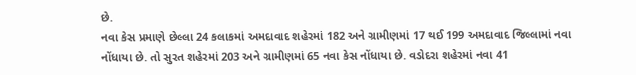છે.
નવા કેસ પ્રમાણે છેલ્લા 24 કલાકમાં અમદાવાદ શહેરમાં 182 અને ગ્રામીણમાં 17 થઈ 199 અમદાવાદ જિલ્લામાં નવા નોંધાયા છે. તો સુરત શહેરમાં 203 અને ગ્રામીણમાં 65 નવા કેસ નોંધાયા છે. વડોદરા શહેરમાં નવા 41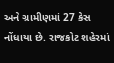અને ગ્રામીણમાં 27 કેસ નોંધાયા છે. રાજકોટ શહેરમાં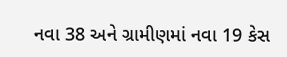નવા 38 અને ગ્રામીણમાં નવા 19 કેસ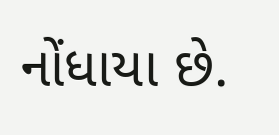નોંધાયા છે.